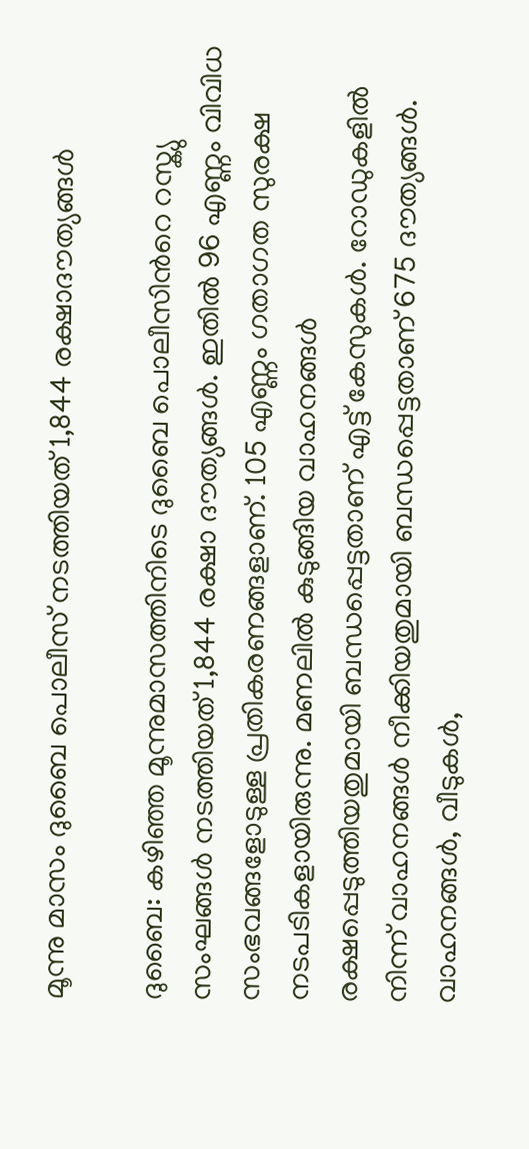മൂന്നു മാസം ദുബൈ പൊലീസ് നടത്തിയത് 1,844 രക്ഷാദൗത്യങ്ങൾ

ദുബൈ: കഴിഞ്ഞ മൂന്നുമാസത്തിനിടെ ദുബൈ പൊലീസിന്‍റെ റസ്ക്യു സംഘങ്ങൾ നടത്തിയത് 1,844 രക്ഷാ ദൗത്യങ്ങൾ. ഇതിൽ 96 എണ്ണം വിവിധ സംഭവങ്ങളോടുള്ള പ്രതികരണങ്ങളാണ്. 105 എണ്ണം ഗതാഗത സുരക്ഷ നടപടികളായിരുന്നു. മണലിൽ കുടുങ്ങിയ വാഹനങ്ങൾ രക്ഷപ്പെടുത്തിയതുമായി ബന്ധപ്പെട്ടതാണ് എട്ട് കേസുകൾ. റോഡുകളിൽ നിന്ന് വാഹനങ്ങൾ നീക്കിയതുമായി ബന്ധപ്പെട്ടതാണ് 675 ദൗത്യങ്ങൾ. വാഹനങ്ങൾ, വീടുകൾ,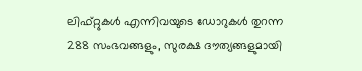ലിഫ്റ്റുകൾ എന്നിവയുടെ ഡോറുകൾ തുറന്ന 288 സംഭവങ്ങളും, സുരക്ഷ ദൗത്യങ്ങളുമായി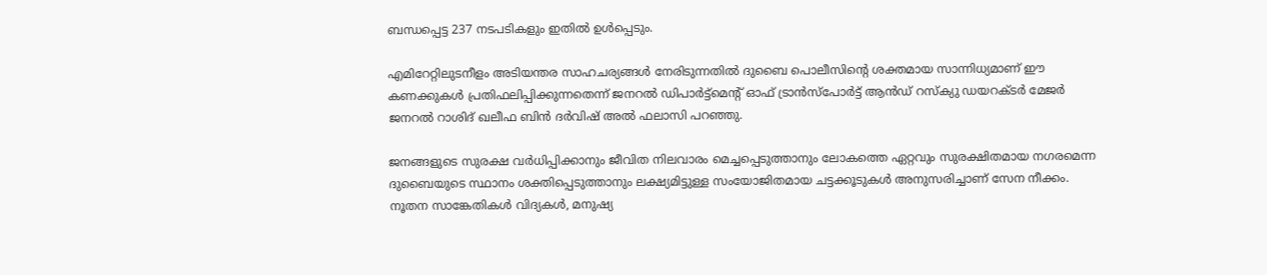ബന്ധപ്പെട്ട 237 നടപടികളും ഇതിൽ ഉൾപ്പെടും.

എമിറേറ്റിലുടനീളം അടിയന്തര സാഹചര്യങ്ങൾ നേരിടുന്നതിൽ ദുബൈ പൊലീസിന്‍റെ ശക്തമായ സാന്നിധ്യമാണ് ഈ കണക്കുകൾ പ്രതിഫലിപ്പിക്കുന്നതെന്ന് ജനറൽ ഡിപാർട്ട്മെന്‍റ് ഓഫ് ട്രാൻസ്പോർട്ട് ആൻഡ് റസ്ക്യു ഡയറക്ടർ മേജർ ജനറൽ റാശിദ് ഖലീഫ ബിൻ ദർവിഷ് അൽ ഫലാസി പറഞ്ഞു.

ജനങ്ങളുടെ സുരക്ഷ വർധിപ്പിക്കാനും ജീവിത നിലവാരം മെച്ചപ്പെടുത്താനും ലോകത്തെ ഏറ്റവും സുരക്ഷിതമായ നഗരമെന്ന ദുബൈയുടെ സ്ഥാനം ശക്തിപ്പെടുത്താനും ലക്ഷ്യമിട്ടുള്ള സംയോജിതമായ ചട്ടക്കൂടുകൾ അനുസരിച്ചാണ് സേന നീക്കം. നൂതന സാങ്കേതികൾ വിദ്യകൾ, മനുഷ്യ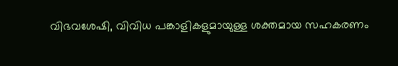വിഭവശേഷി, വിവിധ പങ്കാളികളുമായുള്ള ശക്തമായ സഹകരണം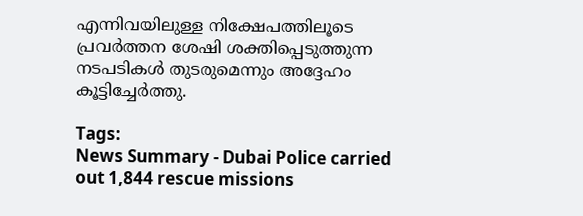എന്നിവയിലുള്ള നിക്ഷേപത്തിലൂടെ പ്രവർത്തന ശേഷി ശക്തിപ്പെടുത്തുന്ന നടപടികൾ തുടരുമെന്നും അദ്ദേഹം കൂട്ടിച്ചേർത്തു.

Tags:
News Summary - Dubai Police carried out 1,844 rescue missions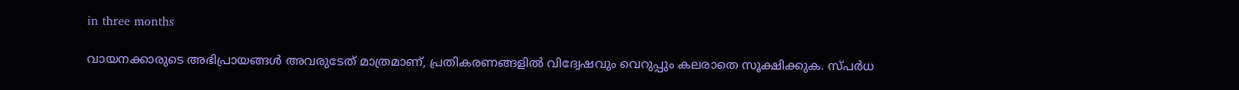in three months

വായനക്കാരുടെ അഭിപ്രായങ്ങള്‍ അവരുടേത് മാത്രമാണ്, പ്രതികരണങ്ങളിൽ വിദ്വേഷവും വെറുപ്പും കലരാതെ സൂക്ഷിക്കുക. സ്പർധ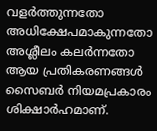വളർത്തുന്നതോ അധിക്ഷേപമാകുന്നതോ അശ്ലീലം കലർന്നതോ ആയ പ്രതികരണങ്ങൾ സൈബർ നിയമപ്രകാരം ശിക്ഷാർഹമാണ്.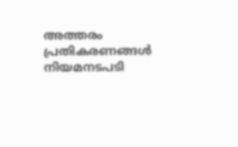അത്തരം പ്രതികരണങ്ങൾ നിയമനടപടി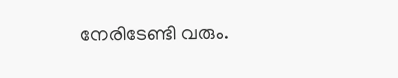നേരിടേണ്ടി വരും.